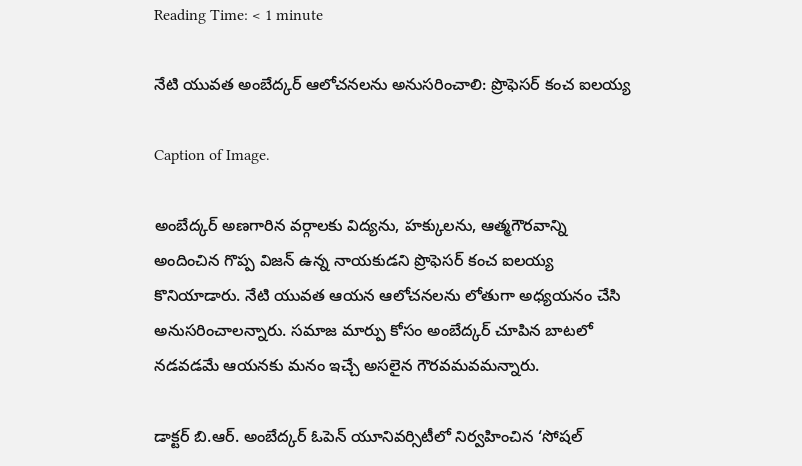Reading Time: < 1 minute

నేటి యువత అంబేద్కర్ ఆలోచనలను అనుసరించాలి: ప్రొఫెసర్ కంచ ఐలయ్య

Caption of Image.

అంబేద్కర్ అణగారిన వర్గాలకు విద్యను, హక్కులను, ఆత్మగౌరవాన్ని అందించిన గొప్ప విజన్ ఉన్న నాయకుడని ప్రొఫెసర్ కంచ ఐలయ్య కొనియాడారు. నేటి యువత ఆయన ఆలోచనలను లోతుగా అధ్యయనం చేసి అనుసరించాలన్నారు. సమాజ మార్పు కోసం అంబేద్కర్ చూపిన బాటలో నడవడమే ఆయనకు మనం ఇచ్చే అసలైన గౌరవమవమన్నారు.

డాక్టర్ బి.ఆర్. అంబేద్కర్ ఓపెన్ యూనివర్సిటీలో నిర్వహించిన ‘సోషల్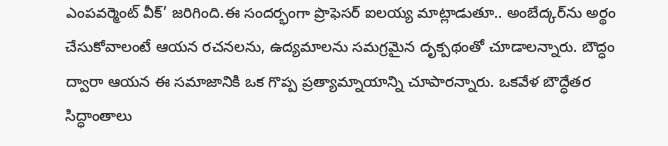ఎంపవర్మెంట్ వీక్’ జరిగింది.ఈ సందర్భంగా ప్రొఫెసర్ ఐలయ్య మాట్లాడుతూ.. అంబేద్కర్‌ను అర్థం చేసుకోవాలంటే ఆయన రచనలను, ఉద్యమాలను సమగ్రమైన దృక్పథంతో చూడాలన్నారు. బౌద్ధం ద్వారా ఆయన ఈ సమాజానికి ఒక గొప్ప ప్రత్యామ్నాయాన్ని చూపారన్నారు. ఒకవేళ బౌద్ధేతర సిద్ధాంతాలు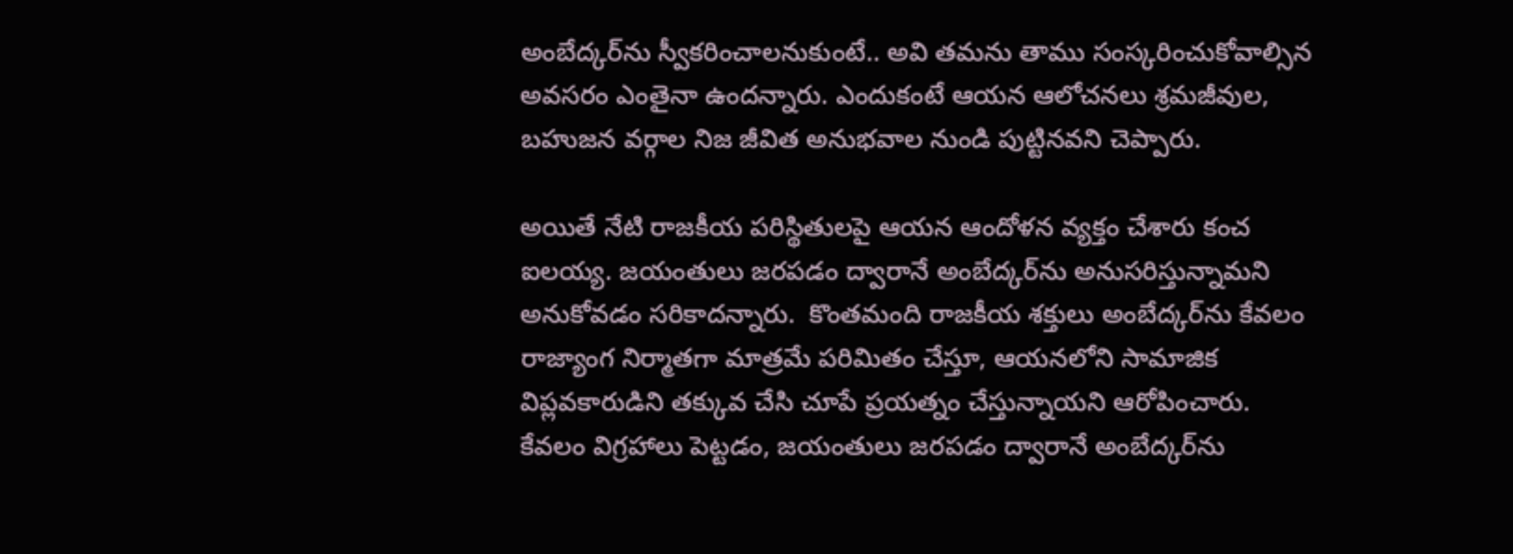అంబేద్కర్‌ను స్వీకరించాలనుకుంటే.. అవి తమను తాము సంస్కరించుకోవాల్సిన అవసరం ఎంతైనా ఉందన్నారు. ఎందుకంటే ఆయన ఆలోచనలు శ్రమజీవుల, బహుజన వర్గాల నిజ జీవిత అనుభవాల నుండి పుట్టినవని చెప్పారు.

అయితే నేటి రాజకీయ పరిస్థితులపై ఆయన ఆందోళన వ్యక్తం చేశారు కంచ ఐలయ్య. జయంతులు జరపడం ద్వారానే అంబేద్కర్‌ను అనుసరిస్తున్నామని అనుకోవడం సరికాదన్నారు.  కొంతమంది రాజకీయ శక్తులు అంబేద్కర్‌ను కేవలం రాజ్యాంగ నిర్మాతగా మాత్రమే పరిమితం చేస్తూ, ఆయనలోని సామాజిక విప్లవకారుడిని తక్కువ చేసి చూపే ప్రయత్నం చేస్తున్నాయని ఆరోపించారు. కేవలం విగ్రహాలు పెట్టడం, జయంతులు జరపడం ద్వారానే అంబేద్కర్‌ను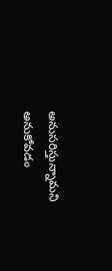అనుసరిస్తున్నామని అనుకోవడం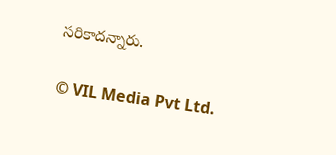సరికాదన్నారు.

© VIL Media Pvt Ltd.